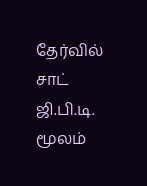தேர்வில் சாட் ஜி.பி.டி. மூலம்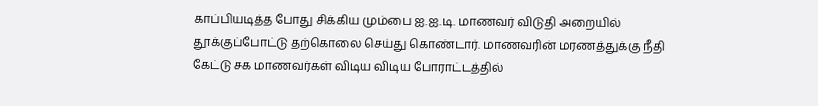காப்பியடித்த போது சிக்கிய மும்பை ஐ.ஐ.டி. மாணவர் விடுதி அறையில் தூக்குப்போட்டு தற்கொலை செய்து கொண்டார். மாணவரின் மரணத்துக்கு நீதி கேட்டு சக மாணவர்கள் விடிய விடிய போராட்டத்தில்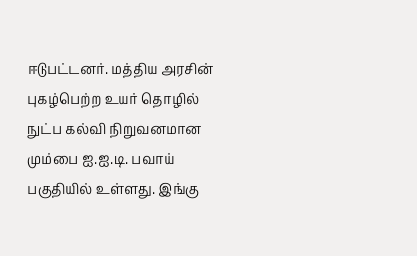ஈடுபட்டனர். மத்திய அரசின் புகழ்பெற்ற உயர் தொழில் நுட்ப கல்வி நிறுவனமான மும்பை ஐ.ஐ.டி. பவாய் பகுதியில் உள்ளது. இங்கு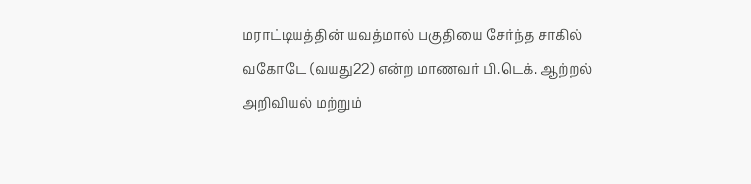மராட்டியத்தின் யவத்மால் பகுதியை சேர்ந்த சாகில் வகோடே (வயது22) என்ற மாணவர் பி.டெக். ஆற்றல் அறிவியல் மற்றும்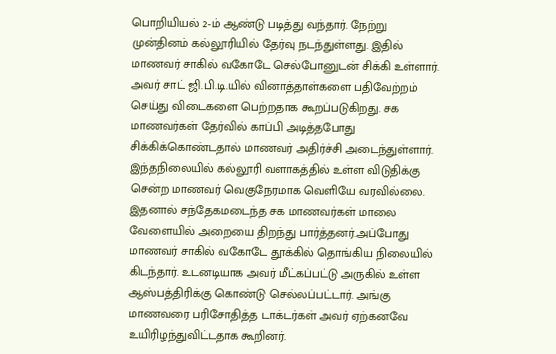பொறியியல் 2-ம் ஆண்டு படித்து வந்தார். நேற்று முன்தினம் கல்லூரியில் தேர்வு நடந்துள்ளது. இதில் மாணவர் சாகில் வகோடே செல்போனுடன் சிக்கி உள்ளார். அவர் சாட் ஜி.பி.டி.யில் வினாத்தாள்களை பதிவேற்றம் செய்து விடைகளை பெற்றதாக கூறப்படுகிறது. சக மாணவர்கள் தேர்வில் காப்பி அடித்தபோது சிக்கிக்கொண்டதால் மாணவர் அதிர்ச்சி அடைந்துள்ளார். இந்தநிலையில் கல்லூரி வளாகத்தில் உள்ள விடுதிக்கு சென்ற மாணவர் வெகுநேரமாக வெளியே வரவில்லை. இதனால் சந்தேகமடைந்த சக மாணவர்கள் மாலை வேளையில் அறையை திறந்து பார்த்தனர்.அப்போது மாணவர் சாகில் வகோடே தூக்கில் தொங்கிய நிலையில் கிடந்தார். உடனடியாக அவர் மீட்கப்பட்டு அருகில் உள்ள ஆஸ்பத்திரிக்கு கொண்டு செல்லப்பட்டார். அங்கு மாணவரை பரிசோதித்த டாக்டர்கள் அவர் ஏற்கனவே உயிரிழந்துவிட்டதாக கூறினர்.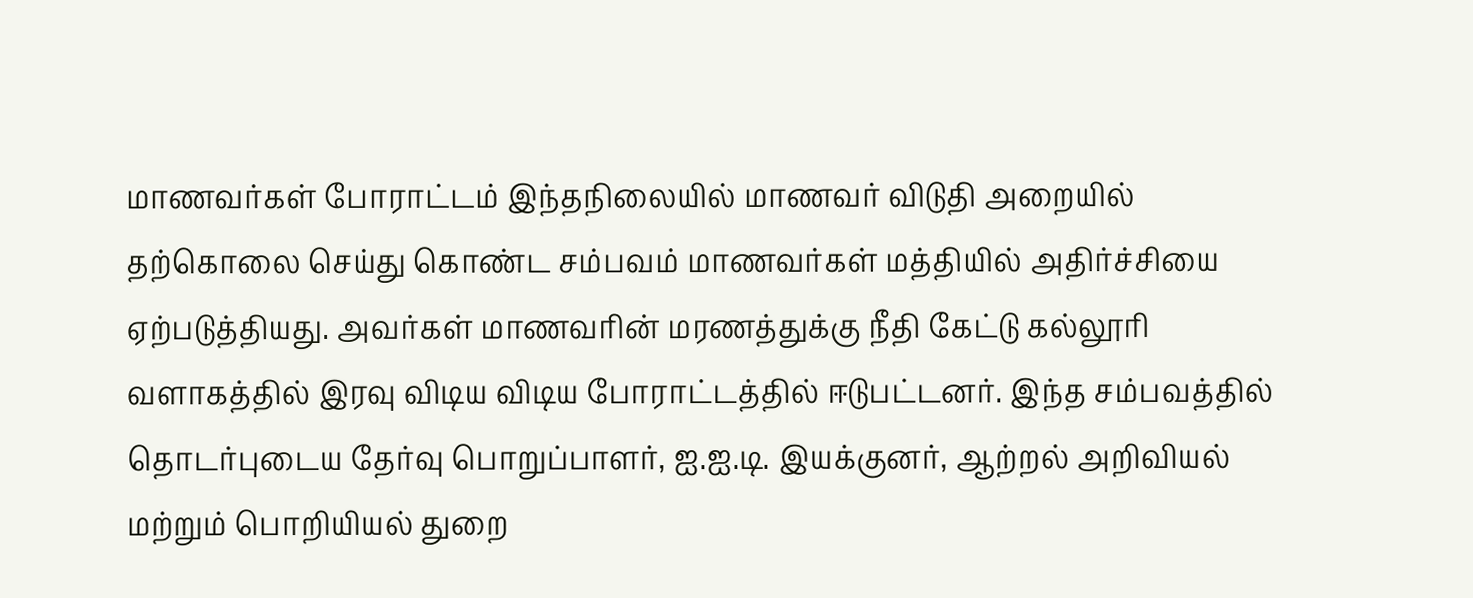மாணவர்கள் போராட்டம் இந்தநிலையில் மாணவர் விடுதி அறையில் தற்கொலை செய்து கொண்ட சம்பவம் மாணவர்கள் மத்தியில் அதிர்ச்சியை ஏற்படுத்தியது. அவர்கள் மாணவரின் மரணத்துக்கு நீதி கேட்டு கல்லூரி வளாகத்தில் இரவு விடிய விடிய போராட்டத்தில் ஈடுபட்டனர். இந்த சம்பவத்தில் தொடர்புடைய தேர்வு பொறுப்பாளர், ஐ.ஐ.டி. இயக்குனர், ஆற்றல் அறிவியல் மற்றும் பொறியியல் துறை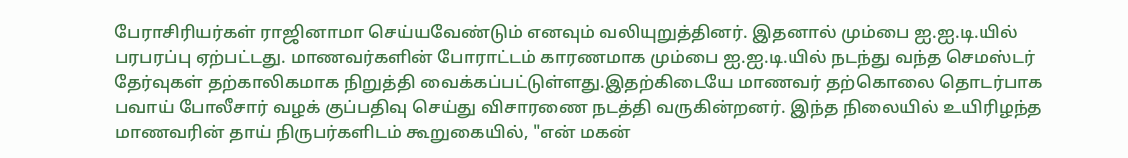பேராசிரியர்கள் ராஜினாமா செய்யவேண்டும் எனவும் வலியுறுத்தினர். இதனால் மும்பை ஐ.ஐ.டி.யில் பரபரப்பு ஏற்பட்டது. மாணவர்களின் போராட்டம் காரணமாக மும்பை ஐ.ஐ.டி.யில் நடந்து வந்த செமஸ்டர் தேர்வுகள் தற்காலிகமாக நிறுத்தி வைக்கப்பட்டுள்ளது.இதற்கிடையே மாணவர் தற்கொலை தொடர்பாக பவாய் போலீசார் வழக் குப்பதிவு செய்து விசாரணை நடத்தி வருகின்றனர். இந்த நிலையில் உயிரிழந்த மாணவரின் தாய் நிருபர்களிடம் கூறுகையில், "என் மகன்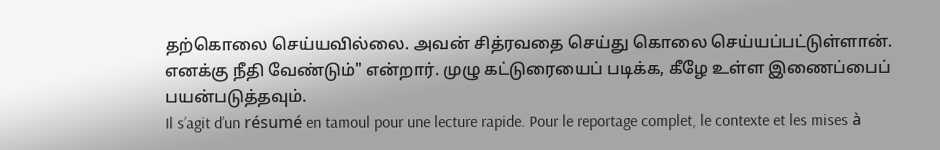தற்கொலை செய்யவில்லை. அவன் சித்ரவதை செய்து கொலை செய்யப்பட்டுள்ளான். எனக்கு நீதி வேண்டும்" என்றார். முழு கட்டுரையைப் படிக்க, கீழே உள்ள இணைப்பைப் பயன்படுத்தவும்.
Il s’agit d’un résumé en tamoul pour une lecture rapide. Pour le reportage complet, le contexte et les mises à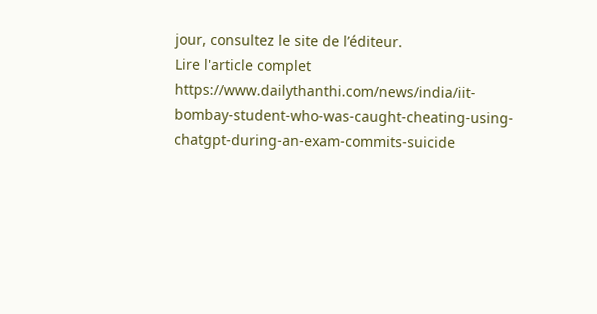jour, consultez le site de l’éditeur.
Lire l'article complet
https://www.dailythanthi.com/news/india/iit-bombay-student-who-was-caught-cheating-using-chatgpt-during-an-exam-commits-suicide